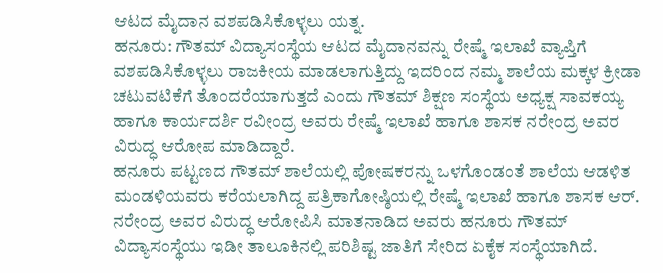ಆಟದ ಮೈದಾನ ವಶಪಡಿಸಿಕೊಳ್ಳಲು ಯತ್ನ.
ಹನೂರು: ಗೌತಮ್ ವಿದ್ಯಾಸಂಸ್ಥೆಯ ಆಟದ ಮೈದಾನವನ್ನು ರೇಷ್ಮೆ ಇಲಾಖೆ ವ್ಯಾಪ್ತಿಗೆ ವಶಪಡಿಸಿಕೊಳ್ಳಲು ರಾಜಕೀಯ ಮಾಡಲಾಗುತ್ತಿದ್ದು ಇದರಿಂದ ನಮ್ಮ ಶಾಲೆಯ ಮಕ್ಕಳ ಕ್ರೀಡಾ ಚಟುವಟಿಕೆಗೆ ತೊಂದರೆಯಾಗುತ್ತದೆ ಎಂದು ಗೌತಮ್ ಶಿಕ್ಷಣ ಸಂಸ್ಥೆಯ ಅಧ್ಯಕ್ಷ ಸಾವಕಯ್ಯ ಹಾಗೂ ಕಾರ್ಯದರ್ಶಿ ರವೀಂದ್ರ ಅವರು ರೇಷ್ಮೆ ಇಲಾಖೆ ಹಾಗೂ ಶಾಸಕ ನರೇಂದ್ರ ಅವರ ವಿರುದ್ಧ ಆರೋಪ ಮಾಡಿದ್ದಾರೆ.
ಹನೂರು ಪಟ್ಟಣದ ಗೌತಮ್ ಶಾಲೆಯಲ್ಲಿ ಪೋಷಕರನ್ನು ಒಳಗೊಂಡಂತೆ ಶಾಲೆಯ ಆಡಳಿತ ಮಂಡಳಿಯವರು ಕರೆಯಲಾಗಿದ್ದ ಪತ್ರಿಕಾಗೋಷ್ಠಿಯಲ್ಲಿ ರೇಷ್ಮೆ ಇಲಾಖೆ ಹಾಗೂ ಶಾಸಕ ಆರ್. ನರೇಂದ್ರ ಅವರ ವಿರುದ್ಧ ಆರೋಪಿಸಿ ಮಾತನಾಡಿದ ಅವರು ಹನೂರು ಗೌತಮ್ ವಿದ್ಯಾಸಂಸ್ಥೆಯು ಇಡೀ ತಾಲೂಕಿನಲ್ಲಿ ಪರಿಶಿಷ್ಟ ಜಾತಿಗೆ ಸೇರಿದ ಏಕೈಕ ಸಂಸ್ಥೆಯಾಗಿದೆ.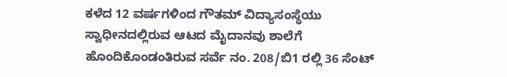ಕಳೆದ 12 ವರ್ಷಗಳಿಂದ ಗೌತಮ್ ವಿದ್ಯಾಸಂಸ್ಥೆಯು ಸ್ವಾಧೀನದಲ್ಲಿರುವ ಆಟದ ಮೈದಾನವು ಶಾಲೆಗೆ ಹೊಂದಿಕೊಂಡಂತಿರುವ ಸರ್ವೆ ನಂ. 208/ಬಿ1 ರಲ್ಲಿ 36 ಸೆಂಟ್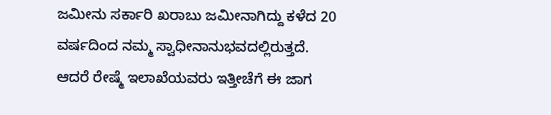ಜಮೀನು ಸರ್ಕಾರಿ ಖರಾಬು ಜಮೀನಾಗಿದ್ದು ಕಳೆದ 20 ವರ್ಷದಿಂದ ನಮ್ಮ ಸ್ವಾಧೀನಾನುಭವದಲ್ಲಿರುತ್ತದೆ. ಆದರೆ ರೇಷ್ಮೆ ಇಲಾಖೆಯವರು ಇತ್ತೀಚೆಗೆ ಈ ಜಾಗ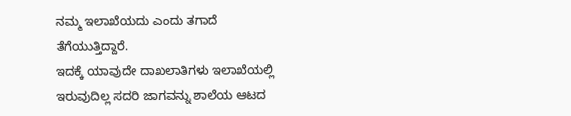ನಮ್ಮ ಇಲಾಖೆಯದು ಎಂದು ತಗಾದೆ ತೆಗೆಯುತ್ತಿದ್ದಾರೆ.
ಇದಕ್ಕೆ ಯಾವುದೇ ದಾಖಲಾತಿಗಳು ಇಲಾಖೆಯಲ್ಲಿ ಇರುವುದಿಲ್ಲ ಸದರಿ ಜಾಗವನ್ನು ಶಾಲೆಯ ಆಟದ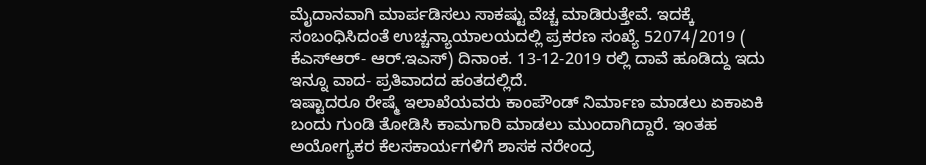ಮೈದಾನವಾಗಿ ಮಾರ್ಪಡಿಸಲು ಸಾಕಷ್ಟು ವೆಚ್ಚ ಮಾಡಿರುತ್ತೇವೆ. ಇದಕ್ಕೆ ಸಂಬಂಧಿಸಿದಂತೆ ಉಚ್ಚನ್ಯಾಯಾಲಯದಲ್ಲಿ ಪ್ರಕರಣ ಸಂಖ್ಯೆ 52074/2019 ( ಕೆಎಸ್ಆರ್- ಆರ್.ಇಎಸ್) ದಿನಾಂಕ. 13-12-2019 ರಲ್ಲಿ ದಾವೆ ಹೂಡಿದ್ದು ಇದು ಇನ್ನೂ ವಾದ- ಪ್ರತಿವಾದದ ಹಂತದಲ್ಲಿದೆ.
ಇಷ್ಟಾದರೂ ರೇಷ್ಮೆ ಇಲಾಖೆಯವರು ಕಾಂಪೌಂಡ್ ನಿರ್ಮಾಣ ಮಾಡಲು ಏಕಾಏಕಿ ಬಂದು ಗುಂಡಿ ತೋಡಿಸಿ ಕಾಮಗಾರಿ ಮಾಡಲು ಮುಂದಾಗಿದ್ದಾರೆ. ಇಂತಹ ಅಯೋಗ್ಯಕರ ಕೆಲಸಕಾರ್ಯಗಳಿಗೆ ಶಾಸಕ ನರೇಂದ್ರ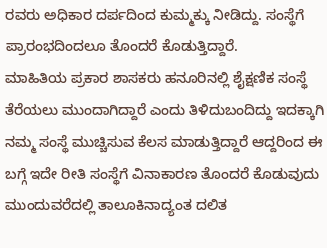ರವರು ಅಧಿಕಾರ ದರ್ಪದಿಂದ ಕುಮ್ಮಕ್ಕು ನೀಡಿದ್ದು. ಸಂಸ್ಥೆಗೆ ಪ್ರಾರಂಭದಿಂದಲೂ ತೊಂದರೆ ಕೊಡುತ್ತಿದ್ದಾರೆ.
ಮಾಹಿತಿಯ ಪ್ರಕಾರ ಶಾಸಕರು ಹನೂರಿನಲ್ಲಿ ಶೈಕ್ಷಣಿಕ ಸಂಸ್ಥೆ ತೆರೆಯಲು ಮುಂದಾಗಿದ್ದಾರೆ ಎಂದು ತಿಳಿದುಬಂದಿದ್ದು ಇದಕ್ಕಾಗಿ ನಮ್ಮ ಸಂಸ್ಥೆ ಮುಚ್ಚಿಸುವ ಕೆಲಸ ಮಾಡುತ್ತಿದ್ದಾರೆ ಆದ್ದರಿಂದ ಈ ಬಗ್ಗೆ ಇದೇ ರೀತಿ ಸಂಸ್ಥೆಗೆ ವಿನಾಕಾರಣ ತೊಂದರೆ ಕೊಡುವುದು ಮುಂದುವರೆದಲ್ಲಿ ತಾಲೂಕಿನಾದ್ಯಂತ ದಲಿತ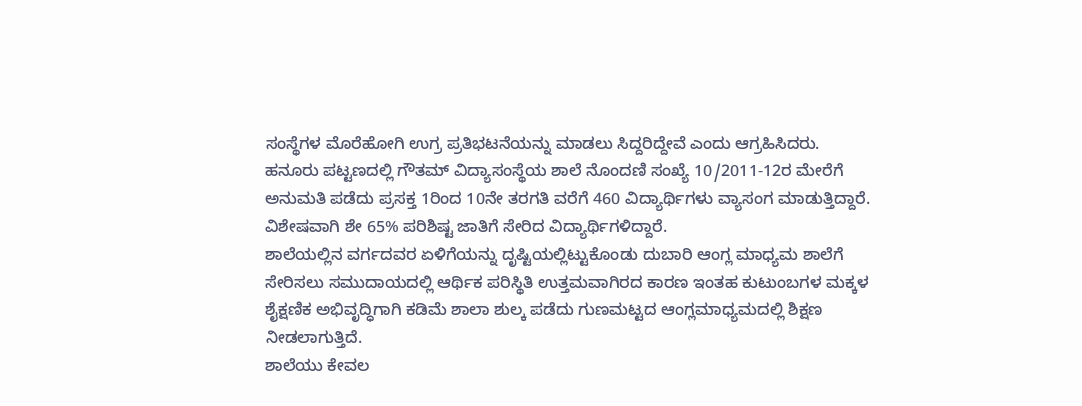ಸಂಸ್ಥೆಗಳ ಮೊರೆಹೋಗಿ ಉಗ್ರ ಪ್ರತಿಭಟನೆಯನ್ನು ಮಾಡಲು ಸಿದ್ದರಿದ್ದೇವೆ ಎಂದು ಆಗ್ರಹಿಸಿದರು.
ಹನೂರು ಪಟ್ಟಣದಲ್ಲಿ ಗೌತಮ್ ವಿದ್ಯಾಸಂಸ್ಥೆಯ ಶಾಲೆ ನೊಂದಣಿ ಸಂಖ್ಯೆ 10/2011-12ರ ಮೇರೆಗೆ ಅನುಮತಿ ಪಡೆದು ಪ್ರಸಕ್ತ 1ರಿಂದ 10ನೇ ತರಗತಿ ವರೆಗೆ 460 ವಿದ್ಯಾರ್ಥಿಗಳು ವ್ಯಾಸಂಗ ಮಾಡುತ್ತಿದ್ದಾರೆ. ವಿಶೇಷವಾಗಿ ಶೇ 65% ಪರಿಶಿಷ್ಟ ಜಾತಿಗೆ ಸೇರಿದ ವಿದ್ಯಾರ್ಥಿಗಳಿದ್ದಾರೆ.
ಶಾಲೆಯಲ್ಲಿನ ವರ್ಗದವರ ಏಳಿಗೆಯನ್ನು ದೃಷ್ಟಿಯಲ್ಲಿಟ್ಟುಕೊಂಡು ದುಬಾರಿ ಆಂಗ್ಲ ಮಾಧ್ಯಮ ಶಾಲೆಗೆ ಸೇರಿಸಲು ಸಮುದಾಯದಲ್ಲಿ ಆರ್ಥಿಕ ಪರಿಸ್ಥಿತಿ ಉತ್ತಮವಾಗಿರದ ಕಾರಣ ಇಂತಹ ಕುಟುಂಬಗಳ ಮಕ್ಕಳ ಶೈಕ್ಷಣಿಕ ಅಭಿವೃದ್ಧಿಗಾಗಿ ಕಡಿಮೆ ಶಾಲಾ ಶುಲ್ಕ ಪಡೆದು ಗುಣಮಟ್ಟದ ಆಂಗ್ಲಮಾಧ್ಯಮದಲ್ಲಿ ಶಿಕ್ಷಣ ನೀಡಲಾಗುತ್ತಿದೆ.
ಶಾಲೆಯು ಕೇವಲ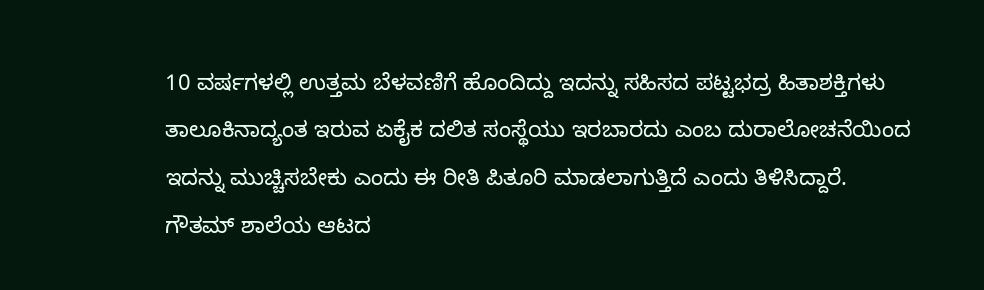10 ವರ್ಷಗಳಲ್ಲಿ ಉತ್ತಮ ಬೆಳವಣಿಗೆ ಹೊಂದಿದ್ದು ಇದನ್ನು ಸಹಿಸದ ಪಟ್ಟಭದ್ರ ಹಿತಾಶಕ್ತಿಗಳು ತಾಲೂಕಿನಾದ್ಯಂತ ಇರುವ ಏಕೈಕ ದಲಿತ ಸಂಸ್ಥೆಯು ಇರಬಾರದು ಎಂಬ ದುರಾಲೋಚನೆಯಿಂದ ಇದನ್ನು ಮುಚ್ಚಿಸಬೇಕು ಎಂದು ಈ ರೀತಿ ಪಿತೂರಿ ಮಾಡಲಾಗುತ್ತಿದೆ ಎಂದು ತಿಳಿಸಿದ್ದಾರೆ.
ಗೌತಮ್ ಶಾಲೆಯ ಆಟದ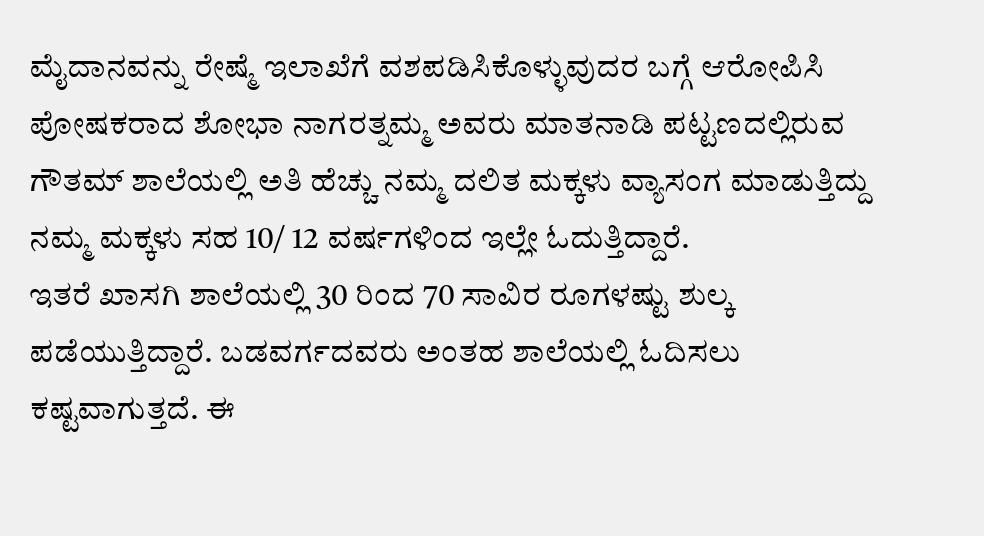ಮೈದಾನವನ್ನು ರೇಷ್ಮೆ ಇಲಾಖೆಗೆ ವಶಪಡಿಸಿಕೊಳ್ಳುವುದರ ಬಗ್ಗೆ ಆರೋಪಿಸಿ ಪೋಷಕರಾದ ಶೋಭಾ ನಾಗರತ್ನಮ್ಮ ಅವರು ಮಾತನಾಡಿ ಪಟ್ಟಣದಲ್ಲಿರುವ ಗೌತಮ್ ಶಾಲೆಯಲ್ಲಿ ಅತಿ ಹೆಚ್ಚು ನಮ್ಮ ದಲಿತ ಮಕ್ಕಳು ವ್ಯಾಸಂಗ ಮಾಡುತ್ತಿದ್ದು ನಮ್ಮ ಮಕ್ಕಳು ಸಹ 10/ 12 ವರ್ಷಗಳಿಂದ ಇಲ್ಲೇ ಓದುತ್ತಿದ್ದಾರೆ.
ಇತರೆ ಖಾಸಗಿ ಶಾಲೆಯಲ್ಲಿ 30 ರಿಂದ 70 ಸಾವಿರ ರೂಗಳಷ್ಟು ಶುಲ್ಕ ಪಡೆಯುತ್ತಿದ್ದಾರೆ. ಬಡವರ್ಗದವರು ಅಂತಹ ಶಾಲೆಯಲ್ಲಿ ಓದಿಸಲು ಕಷ್ಟವಾಗುತ್ತದೆ. ಈ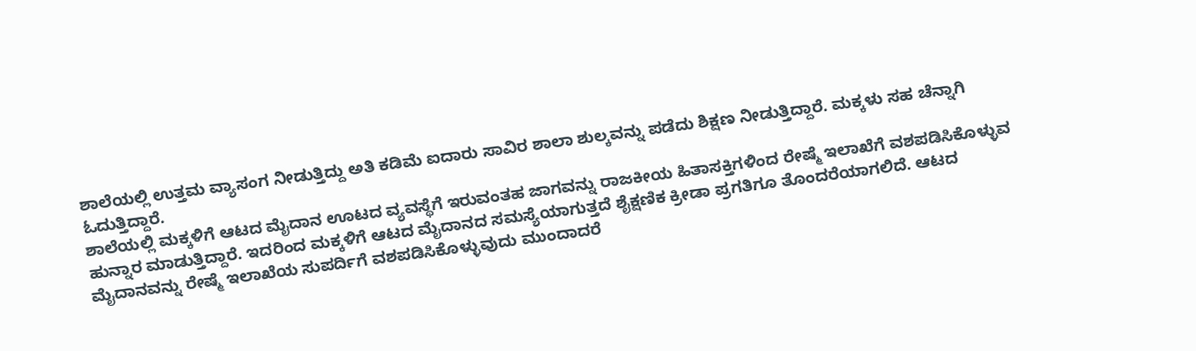ಶಾಲೆಯಲ್ಲಿ ಉತ್ತಮ ವ್ಯಾಸಂಗ ನೀಡುತ್ತಿದ್ದು ಅತಿ ಕಡಿಮೆ ಐದಾರು ಸಾವಿರ ಶಾಲಾ ಶುಲ್ಕವನ್ನು ಪಡೆದು ಶಿಕ್ಷಣ ನೀಡುತ್ತಿದ್ದಾರೆ. ಮಕ್ಕಳು ಸಹ ಚೆನ್ನಾಗಿ ಓದುತ್ತಿದ್ದಾರೆ.
ಶಾಲೆಯಲ್ಲಿ ಮಕ್ಕಳಿಗೆ ಆಟದ ಮೈದಾನ ಊಟದ ವ್ಯವಸ್ಥೆಗೆ ಇರುವಂತಹ ಜಾಗವನ್ನು ರಾಜಕೀಯ ಹಿತಾಸಕ್ತಿಗಳಿಂದ ರೇಷ್ಮೆ ಇಲಾಖೆಗೆ ವಶಪಡಿಸಿಕೊಳ್ಳುವ ಹುನ್ನಾರ ಮಾಡುತ್ತಿದ್ದಾರೆ. ಇದರಿಂದ ಮಕ್ಕಳಿಗೆ ಆಟದ ಮೈದಾನದ ಸಮಸ್ಯೆಯಾಗುತ್ತದೆ ಶೈಕ್ಷಣಿಕ ಕ್ರೀಡಾ ಪ್ರಗತಿಗೂ ತೊಂದರೆಯಾಗಲಿದೆ. ಆಟದ ಮೈದಾನವನ್ನು ರೇಷ್ಮೆ ಇಲಾಖೆಯ ಸುಪರ್ದಿಗೆ ವಶಪಡಿಸಿಕೊಳ್ಳುವುದು ಮುಂದಾದರೆ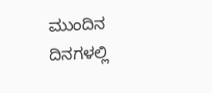ಮುಂದಿನ ದಿನಗಳಲ್ಲಿ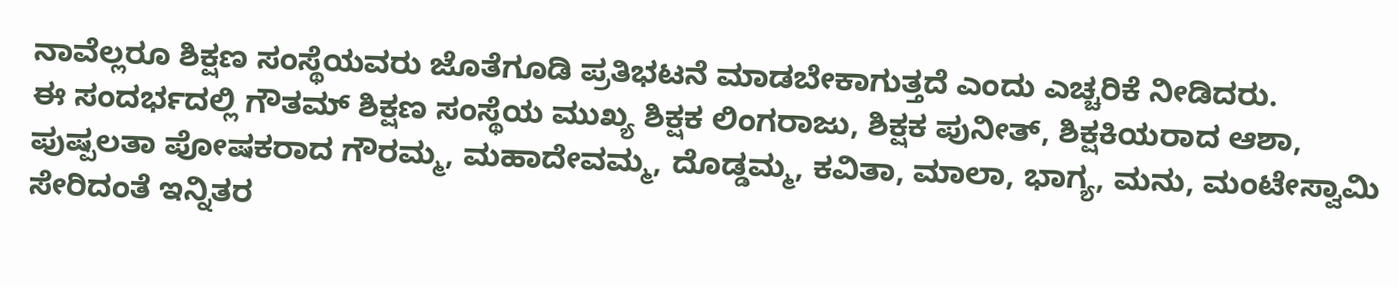ನಾವೆಲ್ಲರೂ ಶಿಕ್ಷಣ ಸಂಸ್ಥೆಯವರು ಜೊತೆಗೂಡಿ ಪ್ರತಿಭಟನೆ ಮಾಡಬೇಕಾಗುತ್ತದೆ ಎಂದು ಎಚ್ಚರಿಕೆ ನೀಡಿದರು.
ಈ ಸಂದರ್ಭದಲ್ಲಿ ಗೌತಮ್ ಶಿಕ್ಷಣ ಸಂಸ್ಥೆಯ ಮುಖ್ಯ ಶಿಕ್ಷಕ ಲಿಂಗರಾಜು, ಶಿಕ್ಷಕ ಪುನೀತ್, ಶಿಕ್ಷಕಿಯರಾದ ಆಶಾ, ಪುಷ್ಪಲತಾ ಪೋಷಕರಾದ ಗೌರಮ್ಮ, ಮಹಾದೇವಮ್ಮ, ದೊಡ್ಡಮ್ಮ, ಕವಿತಾ, ಮಾಲಾ, ಭಾಗ್ಯ, ಮನು, ಮಂಟೇಸ್ವಾಮಿ ಸೇರಿದಂತೆ ಇನ್ನಿತರ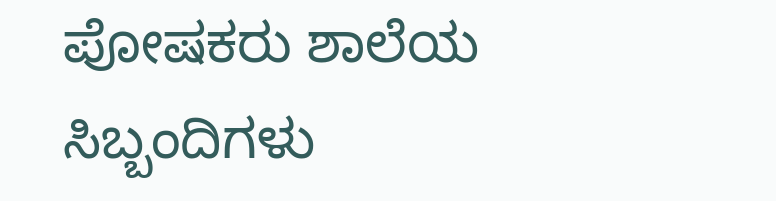ಪೋಷಕರು ಶಾಲೆಯ ಸಿಬ್ಬಂದಿಗಳು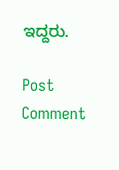ಇದ್ದರು.

Post Comment